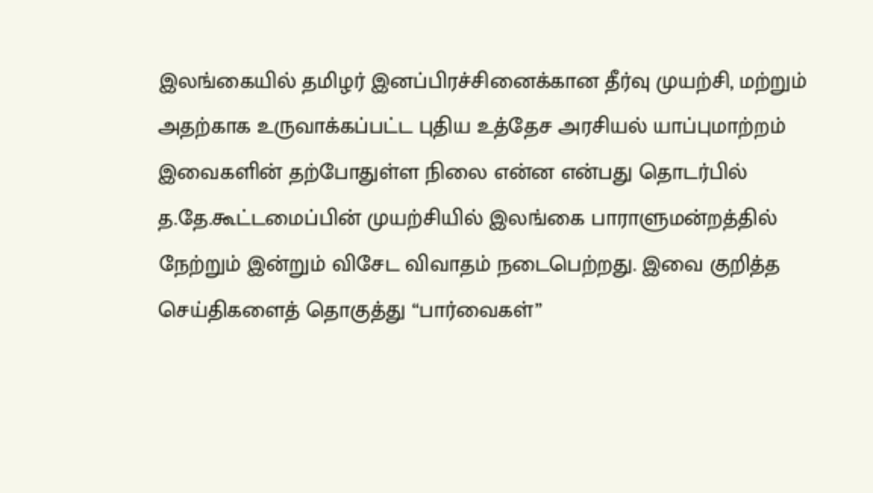இலங்கையில் தமிழர் இனப்பிரச்சினைக்கான தீர்வு முயற்சி, மற்றும் அதற்காக உருவாக்கப்பட்ட புதிய உத்தேச அரசியல் யாப்புமாற்றம் இவைகளின் தற்போதுள்ள நிலை என்ன என்பது தொடர்பில் த.தே.கூட்டமைப்பின் முயற்சியில் இலங்கை பாராளுமன்றத்தில் நேற்றும் இன்றும் விசேட விவாதம் நடைபெற்றது. இவை குறித்த செய்திகளைத் தொகுத்து “பார்வைகள்”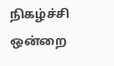நிகழ்ச்சி ஒன்றை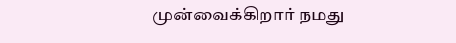முன்வைக்கிறார் நமது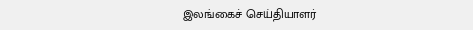இலங்கைச் செய்தியாளர்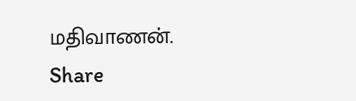மதிவாணன்.
Share